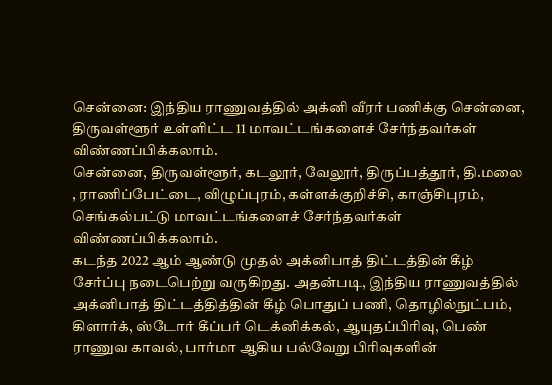சென்னை: இந்திய ராணுவத்தில் அக்னி வீரர் பணிக்கு சென்னை, திருவள்ளூர் உள்ளிட்ட 11 மாவட்டங்களைச் சேர்ந்தவர்கள் விண்ணப்பிக்கலாம்.
சென்னை, திருவள்ளூர், கடலூர், வேலூர், திருப்பத்தூர், தி.மலை , ராணிப்பேட்டை, விழுப்புரம், கள்ளக்குறிச்சி, காஞ்சிபுரம், செங்கல்பட்டு மாவட்டங்களைச் சேர்ந்தவர்கள் விண்ணப்பிக்கலாம்.
கடந்த 2022 ஆம் ஆண்டு முதல் அக்னிபாத் திட்டத்தின் கீழ் சேர்ப்பு நடைபெற்று வருகிறது. அதன்படி, இந்திய ராணுவத்தில் அக்னிபாத் திட்டத்தித்தின் கீழ் பொதுப் பணி, தொழில்நுட்பம், கிளார்க், ஸ்டோர் கீப்பர் டெக்னிக்கல், ஆயுதப்பிரிவு, பெண் ராணுவ காவல், பார்மா ஆகிய பல்வேறு பிரிவுகளின்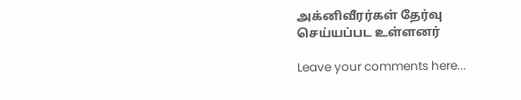அக்னிவீரர்கள் தேர்வு செய்யப்பட உள்ளனர்

Leave your comments here...